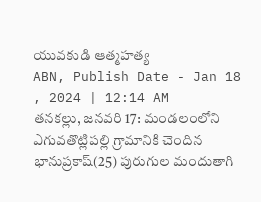యువకుడి ఆత్మహత్య
ABN, Publish Date - Jan 18 , 2024 | 12:14 AM
తనకల్లు, జనవరి 17: మండలంలోని ఎగువతొట్లిపల్లి గ్రామానికి చెందిన భానుప్రకాష్(25) పురుగుల మందుతాగి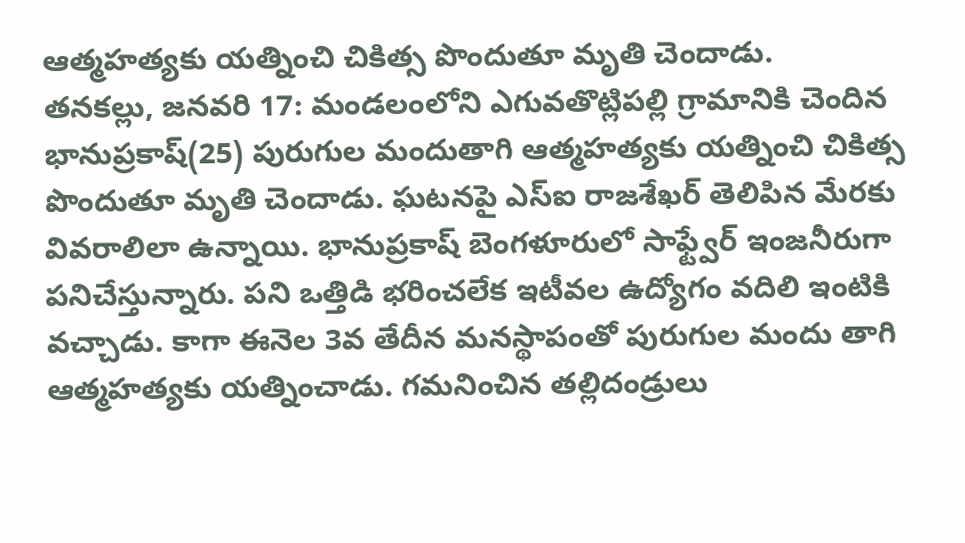ఆత్మహత్యకు యత్నించి చికిత్స పొందుతూ మృతి చెందాడు.
తనకల్లు, జనవరి 17: మండలంలోని ఎగువతొట్లిపల్లి గ్రామానికి చెందిన భానుప్రకాష్(25) పురుగుల మందుతాగి ఆత్మహత్యకు యత్నించి చికిత్స పొందుతూ మృతి చెందాడు. ఘటనపై ఎస్ఐ రాజశేఖర్ తెలిపిన మేరకు వివరాలిలా ఉన్నాయి. భానుప్రకాష్ బెంగళూరులో సాఫ్ట్వేర్ ఇంజనీరుగా పనిచేస్తున్నారు. పని ఒత్తిడి భరించలేక ఇటీవల ఉద్యోగం వదిలి ఇంటికి వచ్చాడు. కాగా ఈనెల 3వ తేదీన మనస్థాపంతో పురుగుల మందు తాగి ఆత్మహత్యకు యత్నించాడు. గమనించిన తల్లిదండ్రులు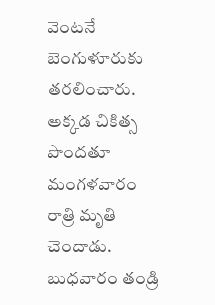వెంటనే బెంగుళూరుకు తరలించారు. అక్కడ చికిత్స పొందతూ మంగళవారం రాత్రి మృతి చెందాడు. బుధవారం తండ్రి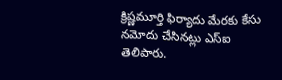క్రిష్ణమూర్తి ఫిర్యాదు మేరకు కేసు నమోదు చేసినట్లు ఎస్ఐ తెలిపారు.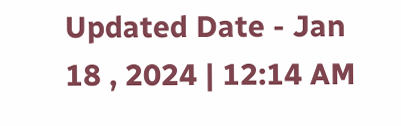Updated Date - Jan 18 , 2024 | 12:14 AM